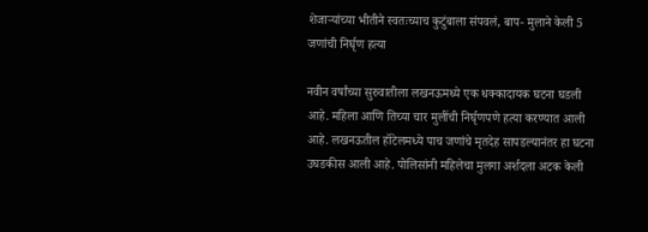शेजाऱ्यांच्या भीतीने स्वतःच्याच कुटुंबाला संपवलं, बाप- मुलाने केली 5 जणांची निर्घृण हत्या

नवीन वर्षांच्या सुरुवातीला लखनऊमध्ये एक धक्कादायक घटना घडली आहे. महिला आणि तिच्या चार मुलींची निर्घृणपणे हत्या करण्यात आली आहे. लखनऊतील हॉटेलमध्ये पाच जणांचे मृतदेह सापडल्यानंतर हा घटना उघडकीस आली आहे. पोलिसांनी महिलेचा मुलगा अर्शदला अटक केली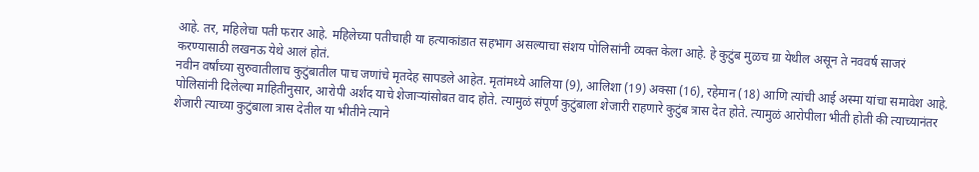आहे. तर, महिलेचा पती फरार आहे. महिलेच्या पतीचाही या हत्याकांडात सहभाग असल्याचा संशय पोलिसांनी व्यक्त केला आहे. हे कुटुंब मुळच ग्रा येथील असून ते नववर्ष साजरं करण्यासाठी लखनऊ येथे आलं होतं.
नवीन वर्षांच्या सुरुवातीलाच कुटुंबातील पाच जणांचे मृतदेह सापडले आहेत. मृतांमध्ये आलिया (9), आलिशा (19) अक्सा (16), रहेमान (18) आणि त्यांची आई अस्मा यांचा समावेश आहे. पोलिसांनी दिलेल्या माहितीनुसार, आरोपी अर्शद याचे शेजाऱ्यांसोबत वाद होते. त्यामुळं संपूर्ण कुटुंबाला शेजारी राहणारे कुटुंब त्रास देत होते. त्यामुळं आरोपीला भीती होती की त्याच्यानंतर शेजारी त्याच्या कुटुंबाला त्रास देतील या भीतीने त्याने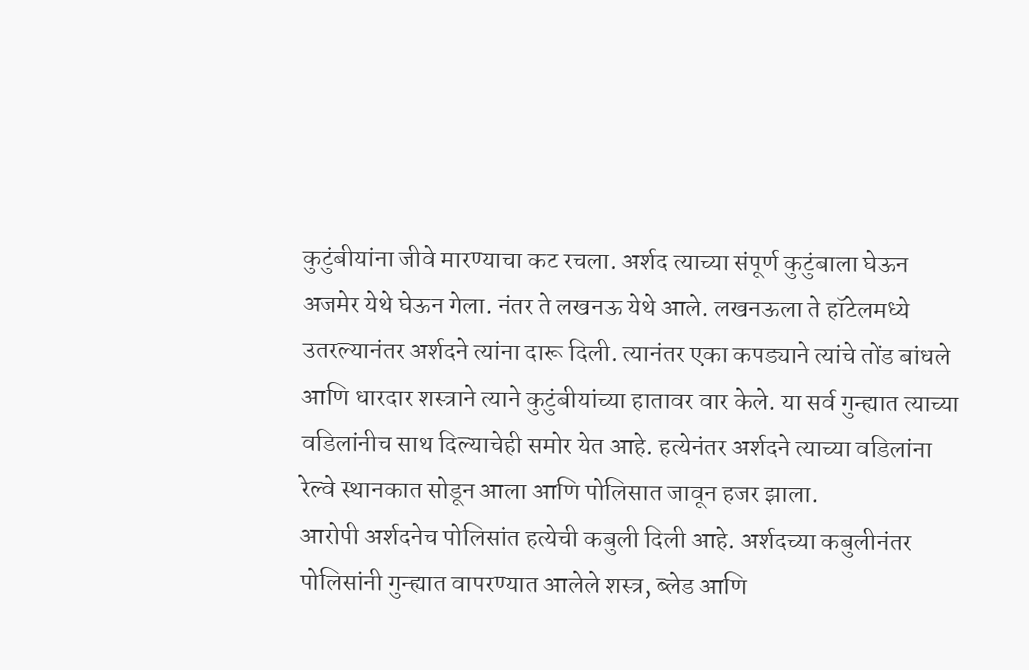कुटुंबीयांना जीवे मारण्याचा कट रचला. अर्शद त्याच्या संपूर्ण कुटुंबाला घेऊन अजमेर येथे घेऊन गेला. नंतर ते लखनऊ येथे आले. लखनऊला ते हॉटेलमध्ये उतरल्यानंतर अर्शदने त्यांना दारू दिली. त्यानंतर एका कपड्याने त्यांचे तोंड बांधले आणि धारदार शस्त्राने त्याने कुटुंबीयांच्या हातावर वार केले. या सर्व गुन्ह्यात त्याच्या वडिलांनीच साथ दिल्याचेही समोर येत आहे. हत्येनंतर अर्शदने त्याच्या वडिलांना रेल्वे स्थानकात सोडून आला आणि पोलिसात जावून हजर झाला.
आरोपी अर्शदनेच पोलिसांत हत्येची कबुली दिली आहे. अर्शदच्या कबुलीनंतर पोलिसांनी गुन्ह्यात वापरण्यात आलेले शस्त्र, ब्लेड आणि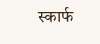स्कार्फ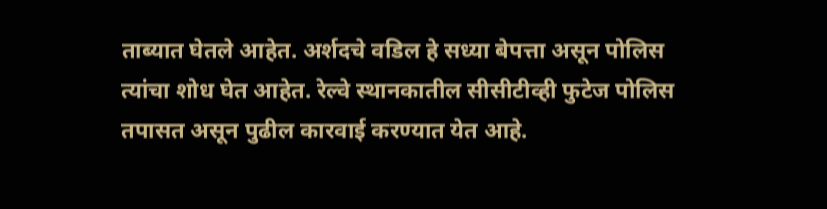ताब्यात घेतले आहेत. अर्शदचे वडिल हे सध्या बेपत्ता असून पोलिस त्यांचा शोध घेत आहेत. रेल्वे स्थानकातील सीसीटीव्ही फुटेज पोलिस तपासत असून पुढील कारवाई करण्यात येत आहे.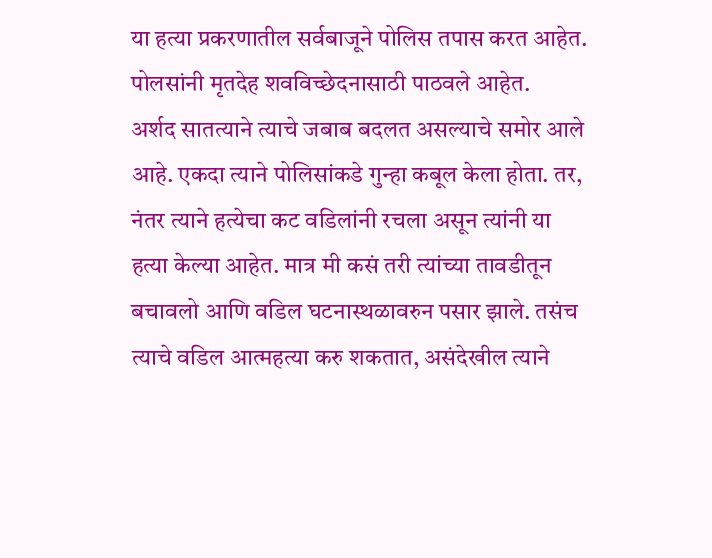या हत्या प्रकरणातील सर्वबाजूने पोलिस तपास करत आहेत. पोलसांनी मृतदेह शवविच्छेदनासाठी पाठवले आहेत.
अर्शद सातत्याने त्याचे जबाब बदलत असल्याचे समोर आले आहे. एकदा त्याने पोलिसांकडे गुन्हा कबूल केला होता. तर, नंतर त्याने हत्येचा कट वडिलांनी रचला असून त्यांनी या हत्या केल्या आहेत. मात्र मी कसं तरी त्यांच्या तावडीतून बचावलो आणि वडिल घटनास्थळावरुन पसार झाले. तसंच त्याचे वडिल आत्महत्या करु शकतात, असंदेखील त्याने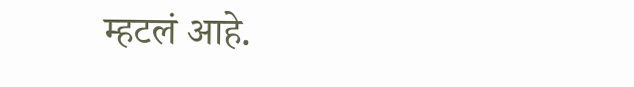म्हटलं आहे.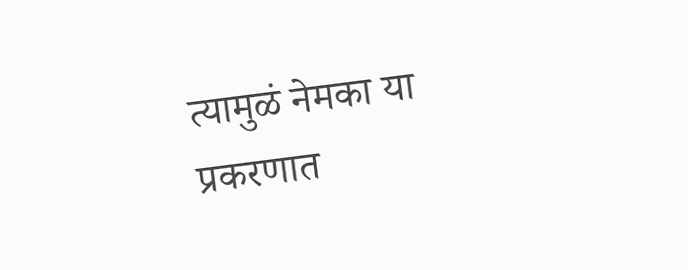त्यामुळं नेमका या प्रकरणात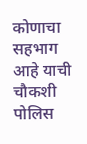कोणाचा सहभाग आहे याची चौकशी पोलिस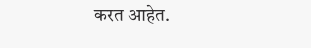करत आहेत.